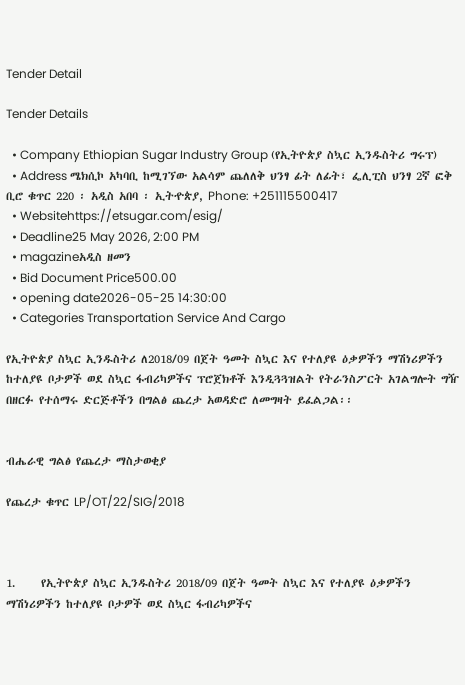Tender Detail

Tender Details

  • Company Ethiopian Sugar Industry Group (የኢትዮጵያ ስኳር ኢንዱስትሪ ግሩፕ)
  • Address ሜክሲኮ አካባቢ ከሚገኘው አልሳም ጨለለቅ ህንፃ ፊት ለፊት፣ ፌሊፒስ ህንፃ 2ኛ ፎቅ ቢሮ ቁጥር 220 ፡ አዲስ አበባ ፡ ኢትዯጵያ, Phone: +251115500417
  • Websitehttps://etsugar.com/esig/
  • Deadline25 May 2026, 2:00 PM
  • magazineአዲስ ዘመን
  • Bid Document Price500.00
  • opening date2026-05-25 14:30:00
  • Categories Transportation Service And Cargo

የኢትዮጵያ ስኳር ኢንዱስትሪ ለ2018/09 በጀት ዓመት ስኳር እና የተለያዩ ዕቃዎችን ማሽነሪዎችን ከተለያዩ ቦታዎች ወደ ስኳር ፋብሪካዎችና ፕሮጀክቶች እንዲጓጓዝልት የትራንስፖርት አገልግሎት ግዥ በዘርፉ የተሰማሩ ድርጅቶችን በግልፅ ጨረታ አወዳድሮ ለመግዛት ይፈልጋል፡፡


ብሔራዊ ግልፅ የጨረታ ማስታወቂያ

የጨረታ ቁጥር LP/OT/22/SIG/2018



1.     የኢትዮጵያ ስኳር ኢንዱስትሪ 2018/09 በጀት ዓመት ስኳር እና የተለያዩ ዕቃዎችን ማሽነሪዎችን ከተለያዩ ቦታዎች ወደ ስኳር ፋብሪካዎችና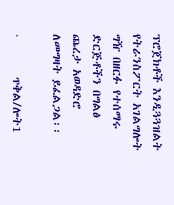ፕሮጀክቶች እንዲጓጓዝልት የትራንስፖርት አገልግሎት ግዥ በዘርፉ የተሰማሩ ድርጅቶችን በግልፅ ጨረታ አወዳድሮ ለመግዛት ይፈልጋል፡፡

·        ጥቅል/ሎት1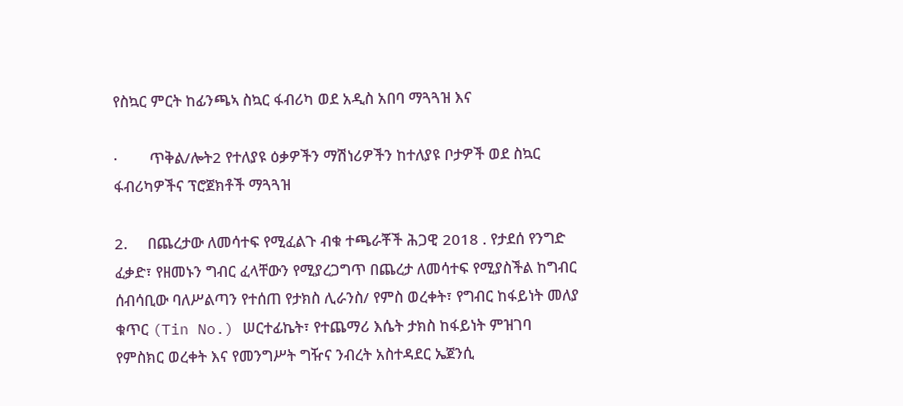የስኳር ምርት ከፊንጫኣ ስኳር ፋብሪካ ወደ አዲስ አበባ ማጓጓዝ እና

·        ጥቅል/ሎት2 የተለያዩ ዕቃዎችን ማሽነሪዎችን ከተለያዩ ቦታዎች ወደ ስኳር ፋብሪካዎችና ፕሮጀክቶች ማጓጓዝ

2.     በጨረታው ለመሳተፍ የሚፈልጉ ብቁ ተጫራቾች ሕጋዊ 2018 . የታደሰ የንግድ ፈቃድ፣ የዘመኑን ግብር ፈላቸውን የሚያረጋግጥ በጨረታ ለመሳተፍ የሚያስችል ከግብር ሰብሳቢው ባለሥልጣን የተሰጠ የታክስ ሊራንስ/ የምስ ወረቀት፣ የግብር ከፋይነት መለያ ቁጥር (Tin No.) ሠርተፊኬት፣ የተጨማሪ እሴት ታክስ ከፋይነት ምዝገባ የምስክር ወረቀት እና የመንግሥት ግዥና ንብረት አስተዳደር ኤጀንሲ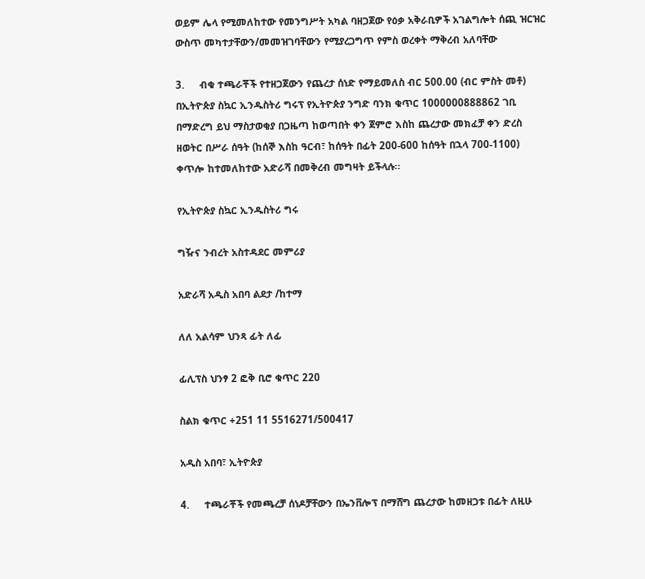ወይም ሌላ የሚመለከተው የመንግሥት አካል ባዘጋጀው የዕቃ አቅራቢዎች አገልግሎት ሰጪ ዝርዝር ውስጥ መካተታቸውን/መመዝገባቸውን የሚያረጋግጥ የምስ ወረቀት ማቅረብ አለባቸው

3.     ብቁ ተጫራቾች የተዘጋጀውን የጨረታ ሰነድ የማይመለስ ብር 500.00 (ብር ምስት መቶ) በኢትዮጵያ ስኳር ኢንዱስትሪ ግሩፕ የኢትዮጵያ ንግድ ባንክ ቁጥር 1000000888862 ገቢ በማድረግ ይህ ማስታወቂያ በጋዜጣ ከወጣበት ቀን ጀምሮ እስከ ጨረታው መክፈቻ ቀን ድረስ ዘወትር በሥራ ሰዓት (ከሰኞ እስከ ዓርብ፣ ከሰዓት በፊት 200-600 ከሰዓት በኋላ 700-1100) ቀጥሎ ከተመለከተው አድራሻ በመቅረብ መግዛት ይችላሉ፡፡

የኢትዮጵያ ስኳር ኢንዱስትሪ ግሩ

ግዥና ንብረት አስተዳደር መምሪያ

አድራሻ አዲስ አበባ ልደታ /ከተማ

ለለ አልሳም ህንጻ ፊት ለፊ

ፊሊፕስ ህንፃ 2 ፎቅ ቢሮ ቁጥር 220

ስልክ ቁጥር +251 11 5516271/500417

አዲስ አበባ፣ ኢትዮጵያ

4.     ተጫራቾች የመጫረቻ ሰነዶቻቸውን በኤንቨሎፕ በማሸግ ጨረታው ከመዘጋቱ በፊት ለዚሁ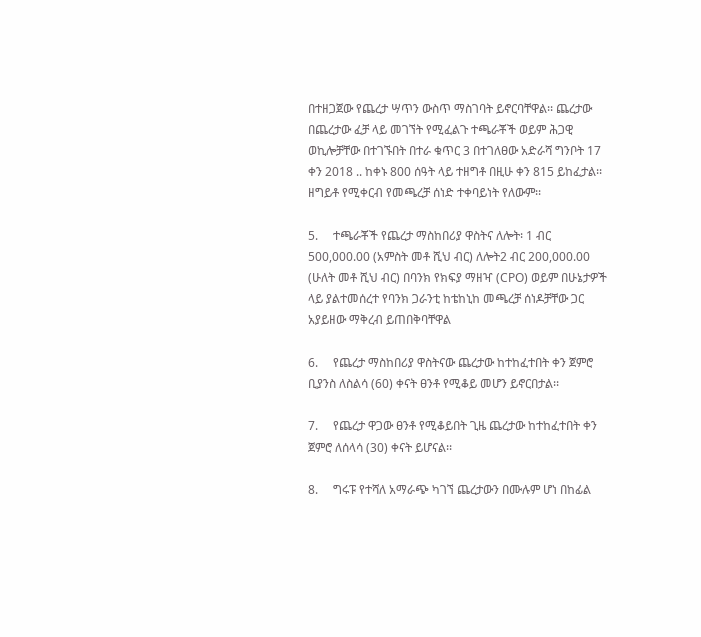በተዘጋጀው የጨረታ ሣጥን ውስጥ ማስገባት ይኖርባቸዋል፡፡ ጨረታው በጨረታው ፈቻ ላይ መገኘት የሚፈልጉ ተጫራቾች ወይም ሕጋዊ ወኪሎቻቸው በተገኙበት በተራ ቁጥር 3 በተገለፀው አድራሻ ግንቦት 17 ቀን 2018 .. ከቀኑ 800 ሰዓት ላይ ተዘግቶ በዚሁ ቀን 815 ይከፈታል፡፡ ዘግይቶ የሚቀርብ የመጫረቻ ሰነድ ተቀባይነት የለውም፡፡

5.     ተጫራቾች የጨረታ ማስከበሪያ ዋስትና ለሎት፡ 1 ብር 500,000.00 (አምስት መቶ ሺህ ብር) ለሎት2 ብር 200,000.00 (ሁለት መቶ ሺህ ብር) በባንክ የክፍያ ማዘዣ (CPO) ወይም በሁኔታዎች ላይ ያልተመሰረተ የባንክ ጋራንቲ ከቴከኒከ መጫረቻ ሰነዶቻቸው ጋር አያይዘው ማቅረብ ይጠበቅባቸዋል

6.     የጨረታ ማስከበሪያ ዋስትናው ጨረታው ከተከፈተበት ቀን ጀምሮ ቢያንስ ለስልሳ (60) ቀናት ፀንቶ የሚቆይ መሆን ይኖርበታል፡፡

7.     የጨረታ ዋጋው ፀንቶ የሚቆይበት ጊዜ ጨረታው ከተከፈተበት ቀን ጀምሮ ለሰላሳ (30) ቀናት ይሆናል፡፡

8.     ግሩፑ የተሻለ አማራጭ ካገኘ ጨረታውን በሙሉም ሆነ በከፊል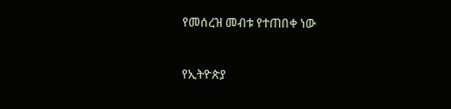የመሰረዝ መብቱ የተጠበቀ ነው



የኢትዮጵያ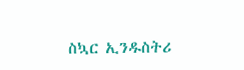ስኳር ኢንዱስትሪ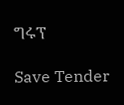ግሩፕ

Save Tender